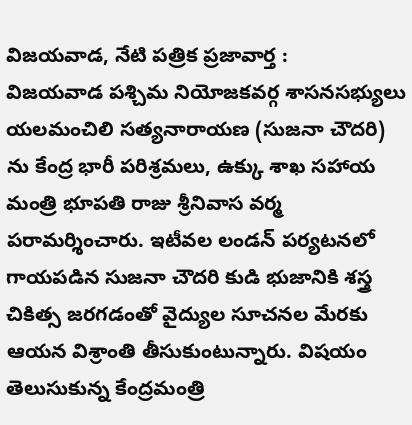విజయవాడ, నేటి పత్రిక ప్రజావార్త :
విజయవాడ పశ్చిమ నియోజకవర్గ శాసనసభ్యులు యలమంచిలి సత్యనారాయణ (సుజనా చౌదరి) ను కేంద్ర భారీ పరిశ్రమలు, ఉక్కు శాఖ సహాయ మంత్రి భూపతి రాజు శ్రీనివాస వర్మ పరామర్శించారు. ఇటీవల లండన్ పర్యటనలో గాయపడిన సుజనా చౌదరి కుడి భుజానికి శస్త్ర చికిత్స జరగడంతో వైద్యుల సూచనల మేరకు ఆయన విశ్రాంతి తీసుకుంటున్నారు. విషయం తెలుసుకున్న కేంద్రమంత్రి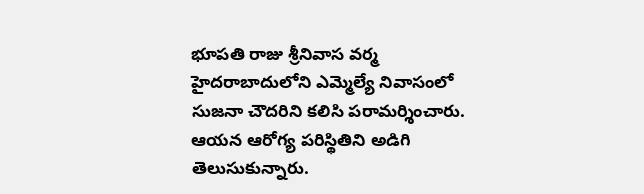భూపతి రాజు శ్రీనివాస వర్మ హైదరాబాదులోని ఎమ్మెల్యే నివాసంలో సుజనా చౌదరిని కలిసి పరామర్శించారు. ఆయన ఆరోగ్య పరిస్థితిని అడిగి తెలుసుకున్నారు.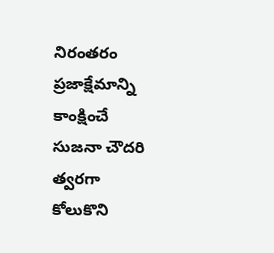నిరంతరం ప్రజాక్షేమాన్ని కాంక్షించే సుజనా చౌదరి త్వరగా కోలుకొని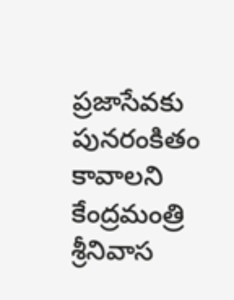ప్రజాసేవకు పునరంకితం కావాలని కేంద్రమంత్రి శ్రీనివాస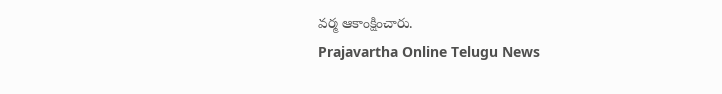వర్మ ఆకాంక్షించారు.
Prajavartha Online Telugu News